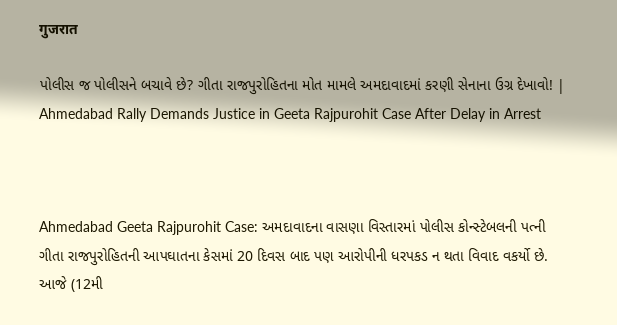गुजरात

પોલીસ જ પોલીસને બચાવે છે? ગીતા રાજપુરોહિતના મોત મામલે અમદાવાદમાં કરણી સેનાના ઉગ્ર દેખાવો! | Ahmedabad Rally Demands Justice in Geeta Rajpurohit Case After Delay in Arrest



Ahmedabad Geeta Rajpurohit Case: અમદાવાદના વાસણા વિસ્તારમાં પોલીસ કોન્સ્ટેબલની પત્ની ગીતા રાજપુરોહિતની આપઘાતના કેસમાં 20 દિવસ બાદ પણ આરોપીની ધરપકડ ન થતા વિવાદ વકર્યો છે. આજે (12મી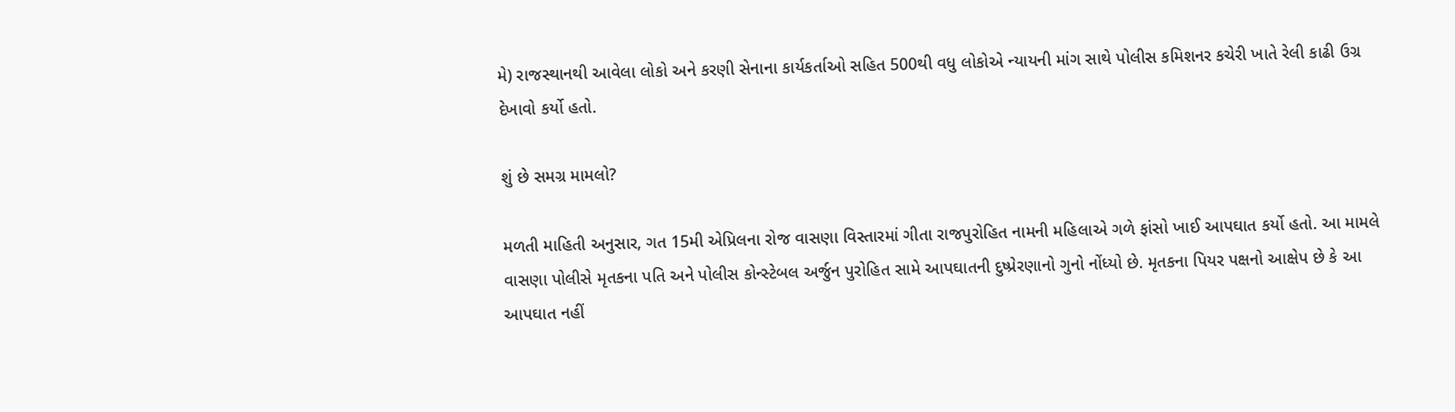મે) રાજસ્થાનથી આવેલા લોકો અને કરણી સેનાના કાર્યકર્તાઓ સહિત 500થી વધુ લોકોએ ન્યાયની માંગ સાથે પોલીસ કમિશનર કચેરી ખાતે રેલી કાઢી ઉગ્ર દેખાવો કર્યો હતો.

શું છે સમગ્ર મામલો?

મળતી માહિતી અનુસાર, ગત 15મી એપ્રિલના રોજ વાસણા વિસ્તારમાં ગીતા રાજપુરોહિત નામની મહિલાએ ગળે ફાંસો ખાઈ આપઘાત કર્યો હતો. આ મામલે વાસણા પોલીસે મૃતકના પતિ અને પોલીસ કોન્સ્ટેબલ અર્જુન પુરોહિત સામે આપઘાતની દુષ્પ્રેરણાનો ગુનો નોંધ્યો છે. મૃતકના પિયર પક્ષનો આક્ષેપ છે કે આ આપઘાત નહીં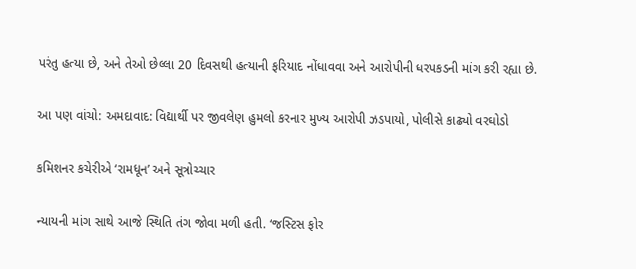પરંતુ હત્યા છે, અને તેઓ છેલ્લા 20 દિવસથી હત્યાની ફરિયાદ નોંધાવવા અને આરોપીની ધરપકડની માંગ કરી રહ્યા છે.

આ પણ વાંચો: અમદાવાદ: વિદ્યાર્થી પર જીવલેણ હુમલો કરનાર મુખ્ય આરોપી ઝડપાયો, પોલીસે કાઢ્યો વરઘોડો

કમિશનર કચેરીએ ‘રામધૂન’ અને સૂત્રોચ્ચાર

ન્યાયની માંગ સાથે આજે સ્થિતિ તંગ જોવા મળી હતી. ‘જસ્ટિસ ફોર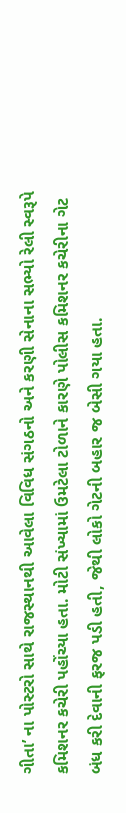ગીતા’ ના પોસ્ટરો સાથે રાજસ્થાનથી આવેલા વિવિધ સંગઠનો અને કરણી સેનાના સભ્યો રેલી સ્વરૂપે કમિશનર કચેરી પહોંચ્યા હતા. મોટી સંખ્યામાં ઉમટેલા ટોળાને કારણે પોલીસ કમિશનર કચેરીના ગેટ બંધ કરી દેવાની ફરજ પડી હતી, જેથી લોકો ગેટની બહાર જ બેસી ગયા હતા.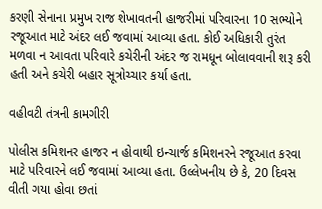કરણી સેનાના પ્રમુખ રાજ શેખાવતની હાજરીમાં પરિવારના 10 સભ્યોને રજૂઆત માટે અંદર લઈ જવામાં આવ્યા હતા. કોઈ અધિકારી તુરંત મળવા ન આવતા પરિવારે કચેરીની અંદર જ રામધૂન બોલાવવાની શરૂ કરી હતી અને કચેરી બહાર સૂત્રોચ્ચાર કર્યા હતા.

વહીવટી તંત્રની કામગીરી

પોલીસ કમિશનર હાજર ન હોવાથી ઇન્ચાર્જ કમિશનરને રજૂઆત કરવા માટે પરિવારને લઈ જવામાં આવ્યા હતા. ઉલ્લેખનીય છે કે, 20 દિવસ વીતી ગયા હોવા છતાં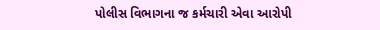પોલીસ વિભાગના જ કર્મચારી એવા આરોપી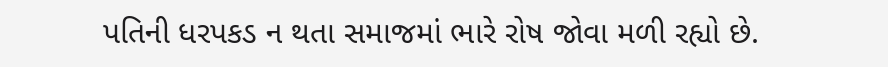પતિની ધરપકડ ન થતા સમાજમાં ભારે રોષ જોવા મળી રહ્યો છે.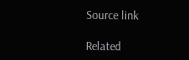Source link

Related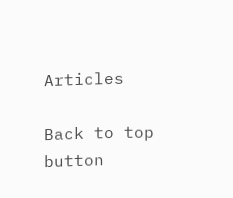Articles

Back to top button